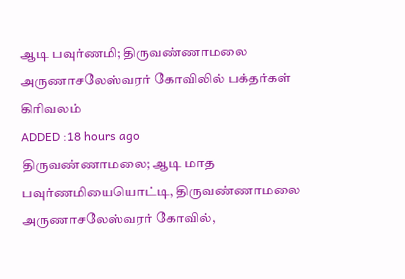ஆடி பவுர்ணமி; திருவண்ணாமலை அருணாசலேஸ்வரர் கோவிலில் பக்தர்கள் கிரிவலம்
ADDED :18 hours ago
திருவண்ணாமலை; ஆடி மாத பவுர்ணமியையொட்டி, திருவண்ணாமலை அருணாசலேஸ்வரர் கோவில்,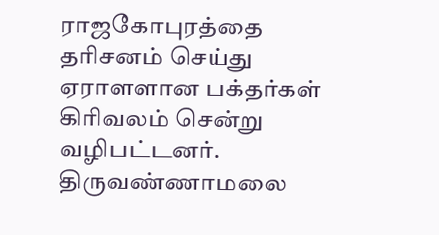ராஜகோபுரத்தை தரிசனம் செய்து ஏராளளான பக்தர்கள் கிரிவலம் சென்று வழிபட்டனர்.
திருவண்ணாமலை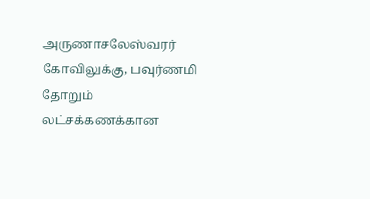அருணாசலேஸ்வரர் கோவிலுக்கு, பவுர்ணமி தோறும் லட்சக்கணக்கான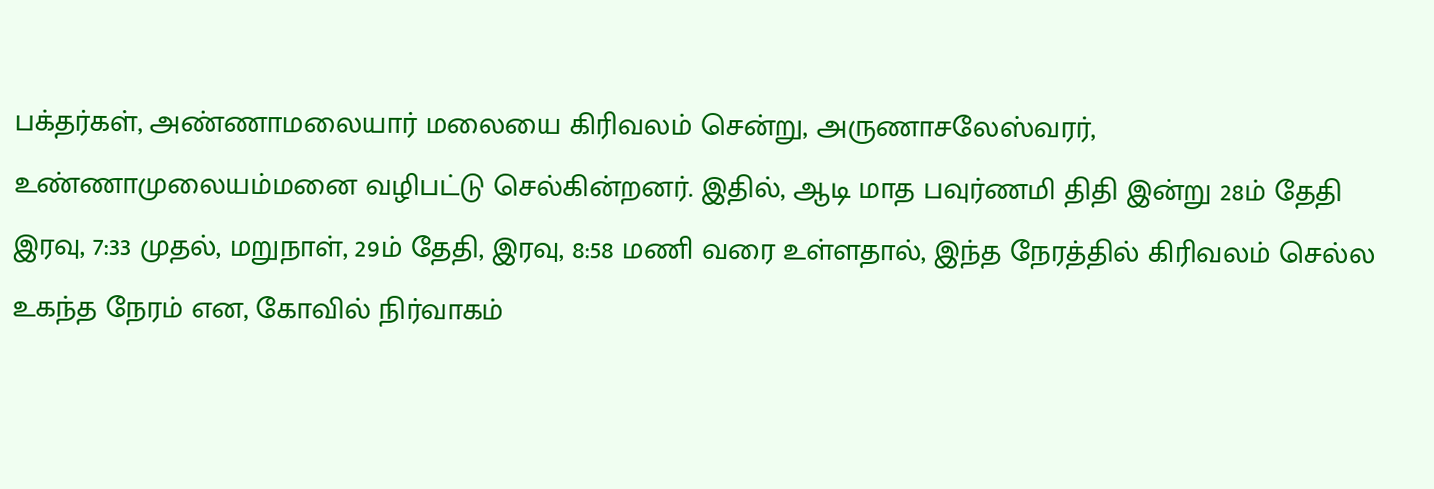பக்தர்கள், அண்ணாமலையார் மலையை கிரிவலம் சென்று, அருணாசலேஸ்வரர், உண்ணாமுலையம்மனை வழிபட்டு செல்கின்றனர். இதில், ஆடி மாத பவுர்ணமி திதி இன்று 28ம் தேதி இரவு, 7:33 முதல், மறுநாள், 29ம் தேதி, இரவு, 8:58 மணி வரை உள்ளதால், இந்த நேரத்தில் கிரிவலம் செல்ல உகந்த நேரம் என, கோவில் நிர்வாகம்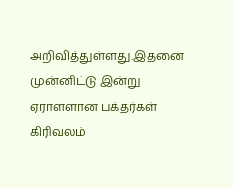அறிவித்துள்ளது.இதனை முன்னிட்டு இன்று ஏராளளான பக்தர்கள் கிரிவலம்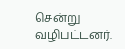சென்று வழிபட்டனர்.